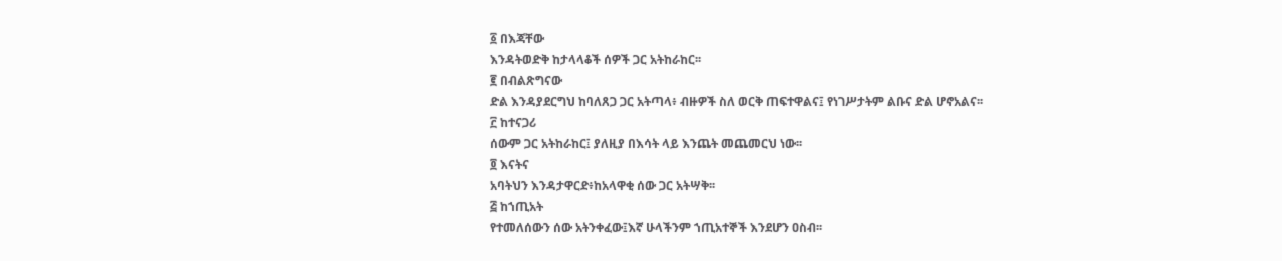፩ በእጃቸው
እንዳትወድቅ ከታላላቆች ሰዎች ጋር አትከራከር፡፡
፪ በብልጽግናው
ድል እንዳያደርግህ ከባለጸጋ ጋር አትጣላ፥ ብዙዎች ስለ ወርቅ ጠፍተዋልና፤ የነገሥታትም ልቡና ድል ሆኖአልና፡፡
፫ ከተናጋሪ
ሰውም ጋር አትከራከር፤ ያለዚያ በእሳት ላይ እንጨት መጨመርህ ነው፡፡
፬ እናትና
አባትህን እንዳታዋርድ፥ከአላዋቂ ሰው ጋር አትሣቅ፡፡
፭ ከኀጢአት
የተመለሰውን ሰው አትንቀፈው፤እኛ ሁላችንም ኀጢአተኞች እንደሆን ዐስብ፡፡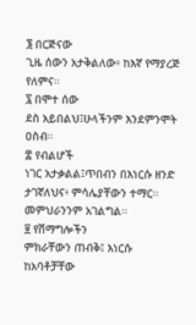፮ በርጅናው
ጊዜ ሰውን አታቅልለው፥ ከእኛ የማያረጅ የለምና፡፡
፯ በሞተ ሰው
ደስ አይበልህ፤ሁላችንም እንደምንሞት ዐስብ፡፡
፰ የብልሆች
ነገር አታቃልል፤ጥበብን በእነርሱ ዘንድ ታገኛለህና፥ ምሳሌያቸውን ተማር፡፡መምህራንንም አገልግል፡፡
፱ የሽማግሎችን
ምክራቸውን ጠብቅ፤ እነርሱ ከአባቶቻቸው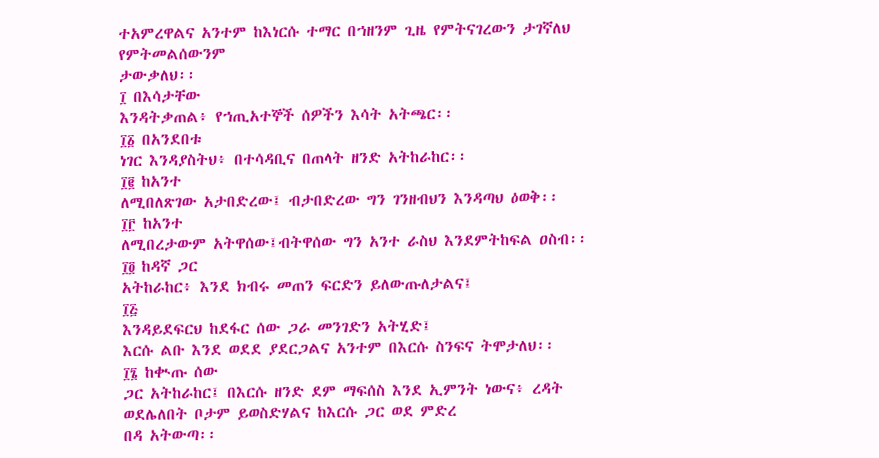ተአምረዋልና አንተም ከእነርሱ ተማር በኀዘንም ጊዜ የምትናገረውን ታገኛለህ የምትመልሰውንም
ታውቃለህ፡፡
፲ በእሳታቸው
እንዳትቃጠል፥ የኀጢአተኞች ሰዎችን እሳት አትጫር፡፡
፲፩ በአንደበቱ
ነገር እንዳያስትህ፥ በተሳዳቢና በጠላት ዘንድ አትከራከር፡፡
፲፪ ከአንተ
ለሚበለጽገው አታበድረው፤ ብታበድረው ግን ገንዘብህን እንዳጣህ ዕወቅ፡፡
፲፫ ከአንተ
ለሚበረታውም አትዋሰው፤ብትዋሰው ግን አንተ ራስህ እንደምትከፍል ዐስብ፡፡
፲፬ ከዳኛ ጋር
አትከራከር፥ እንደ ክብሩ መጠን ፍርድን ይለውጡለታልና፤
፲፭
እንዳይደፍርህ ከደፋር ሰው ጋራ መንገድን አትሂድ፤
እርሱ ልቡ እንደ ወደደ ያደርጋልና አንተም በእርሱ ስንፍና ትሞታለህ፡፡
፲፮ ከቊጡ ሰው
ጋር አትከራከር፤ በእርሱ ዘንድ ደም ማፍሰስ እንደ ኢምንት ነውና፥ ረዳት ወደሌለበት ቦታም ይወስድሃልና ከእርሱ ጋር ወደ ምድረ
በዳ አትውጣ፡፡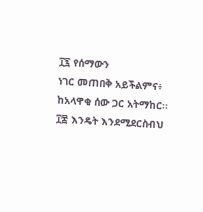፲፯ የሰማውን
ነገር መጠበቅ አይችልምና፥ ከአላዋቂ ሰው ጋር አትማከር፡፡
፲፰ እንዴት እንደሚደርስብህ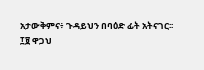አታውቅምና፥ ጉዳይህን በባዕድ ፊት አትናገር፡፡
፲፱ ዋጋህ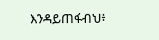እንዳይጠፋብህ፥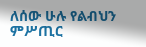ለሰው ሁሉ የልብህን ምሥጢር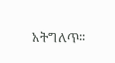አትግለጥ፡፡